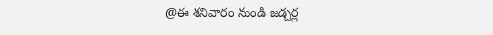@ఈ శనివారం నుండి జడ్చర్ల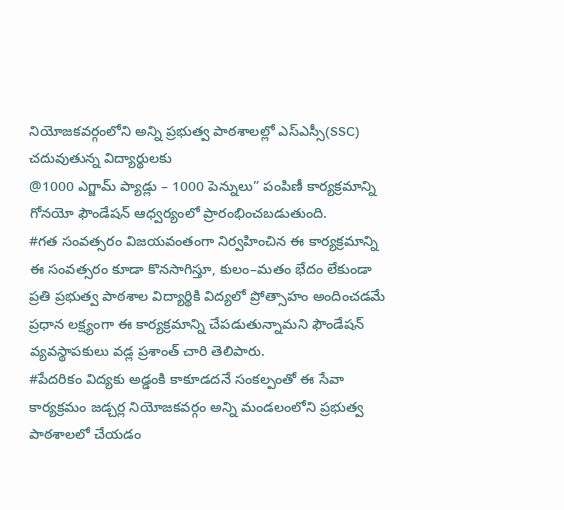నియోజకవర్గంలోని అన్ని ప్రభుత్వ పాఠశాలల్లో ఎస్ఎస్సీ(SSC) చదువుతున్న విద్యార్థులకు
@1000 ఎగ్జామ్ ప్యాడ్లు – 1000 పెన్నులు” పంపిణీ కార్యక్రమాన్ని గోనయో ఫౌండేషన్ ఆధ్వర్యంలో ప్రారంభించబడుతుంది.
#గత సంవత్సరం విజయవంతంగా నిర్వహించిన ఈ కార్యక్రమాన్ని ఈ సంవత్సరం కూడా కొనసాగిస్తూ, కులం–మతం భేదం లేకుండా ప్రతి ప్రభుత్వ పాఠశాల విద్యార్థికి విద్యలో ప్రోత్సాహం అందించడమే ప్రధాన లక్ష్యంగా ఈ కార్యక్రమాన్ని చేపడుతున్నామని ఫౌండేషన్ వ్యవస్థాపకులు వడ్ల ప్రశాంత్ చారి తెలిపారు.
#పేదరికం విద్యకు అడ్డంకి కాకూడదనే సంకల్పంతో ఈ సేవా కార్యక్రమం జడ్చర్ల నియోజకవర్గం అన్ని మండలంలోని ప్రభుత్వ పాఠశాలలో చేయడం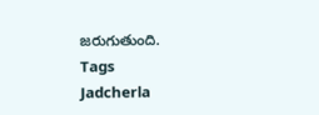జరుగుతుంది.
Tags
Jadcherla